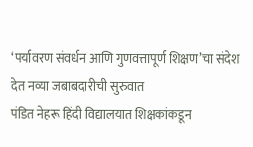‘पर्यावरण संवर्धन आणि गुणवत्तापूर्ण शिक्षण’चा संदेश देत नव्या जबाबदारीची सुरुवात
पंडित नेहरू हिंदी विद्यालयात शिक्षकांकडून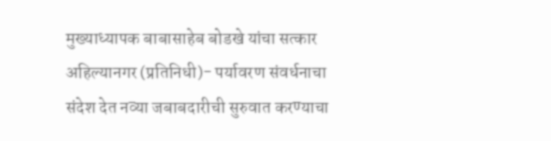मुख्याध्यापक बाबासाहेब बोडखे यांचा सत्कार
अहिल्यानगर (प्रतिनिधी)- पर्यावरण संवर्धनाचा संदेश देत नव्या जबाबदारीची सुरुवात करण्याचा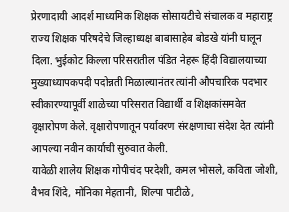प्रेरणादायी आदर्श माध्यमिक शिक्षक सोसायटीचे संचालक व महाराष्ट्र राज्य शिक्षक परिषदेचे जिल्हाध्यक्ष बाबासाहेब बोडखे यांनी घालून दिला. भुईकोट किल्ला परिसरातील पंडित नेहरू हिंदी विद्यालयाच्या मुख्याध्यापकपदी पदोन्नती मिळाल्यानंतर त्यांनी औपचारिक पदभार स्वीकारण्यापूर्वी शाळेच्या परिसरात विद्यार्थी व शिक्षकांसमवेत वृक्षारोपण केले. वृक्षारोपणातून पर्यावरण संरक्षणाचा संदेश देत त्यांनी आपल्या नवीन कार्याची सुरुवात केली.
यावेळी शालेय शिक्षक गोपीचंद परदेशी, कमल भोसले, कविता जोशी, वैभव शिंदे, मोनिका मेहतानी, शिल्पा पाटीळे,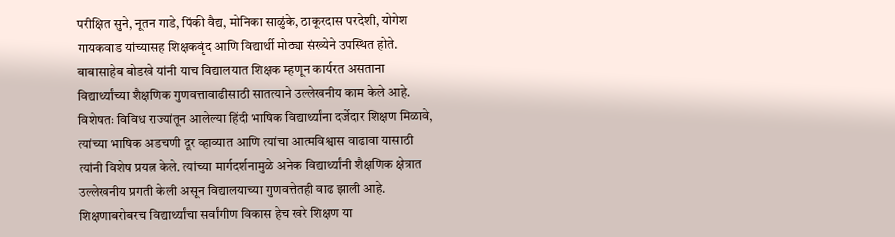परीक्षित सुने, नूतन गाडे, पिंकी वैद्य, मोनिका साळुंके, ठाकूरदास परदेशी, योगेश गायकवाड यांच्यासह शिक्षकवृंद आणि विद्यार्थी मोठ्या संख्येने उपस्थित होते.
बाबासाहेब बोडखे यांनी याच विद्यालयात शिक्षक म्हणून कार्यरत असताना विद्यार्थ्यांच्या शैक्षणिक गुणवत्तावाढीसाठी सातत्याने उल्लेखनीय काम केले आहे. विशेषतः विविध राज्यांतून आलेल्या हिंदी भाषिक विद्यार्थ्यांना दर्जेदार शिक्षण मिळावे, त्यांच्या भाषिक अडचणी दूर व्हाव्यात आणि त्यांचा आत्मविश्वास वाढावा यासाठी त्यांनी विशेष प्रयत्न केले. त्यांच्या मार्गदर्शनामुळे अनेक विद्यार्थ्यांनी शैक्षणिक क्षेत्रात उल्लेखनीय प्रगती केली असून विद्यालयाच्या गुणवत्तेतही वाढ झाली आहे.
शिक्षणाबरोबरच विद्यार्थ्यांचा सर्वांगीण विकास हेच खरे शिक्षण या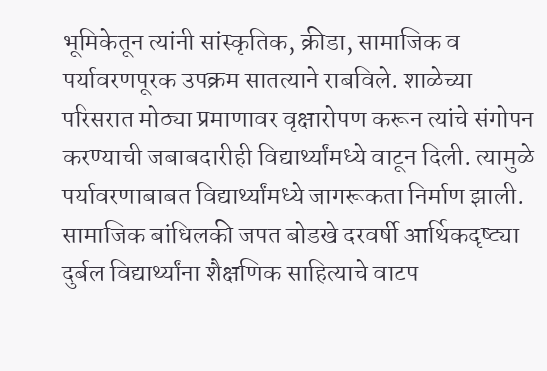भूमिकेतून त्यांनी सांस्कृतिक, क्रीडा, सामाजिक व पर्यावरणपूरक उपक्रम सातत्याने राबविले. शाळेच्या परिसरात मोठ्या प्रमाणावर वृक्षारोपण करून त्यांचे संगोपन करण्याची जबाबदारीही विद्यार्थ्यांमध्ये वाटून दिली. त्यामुळे पर्यावरणाबाबत विद्यार्थ्यांमध्ये जागरूकता निर्माण झाली.
सामाजिक बांधिलकी जपत बोडखे दरवर्षी आर्थिकदृष्ट्या दुर्बल विद्यार्थ्यांना शैक्षणिक साहित्याचे वाटप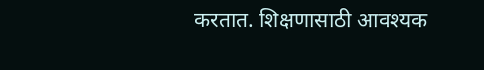करतात. शिक्षणासाठी आवश्यक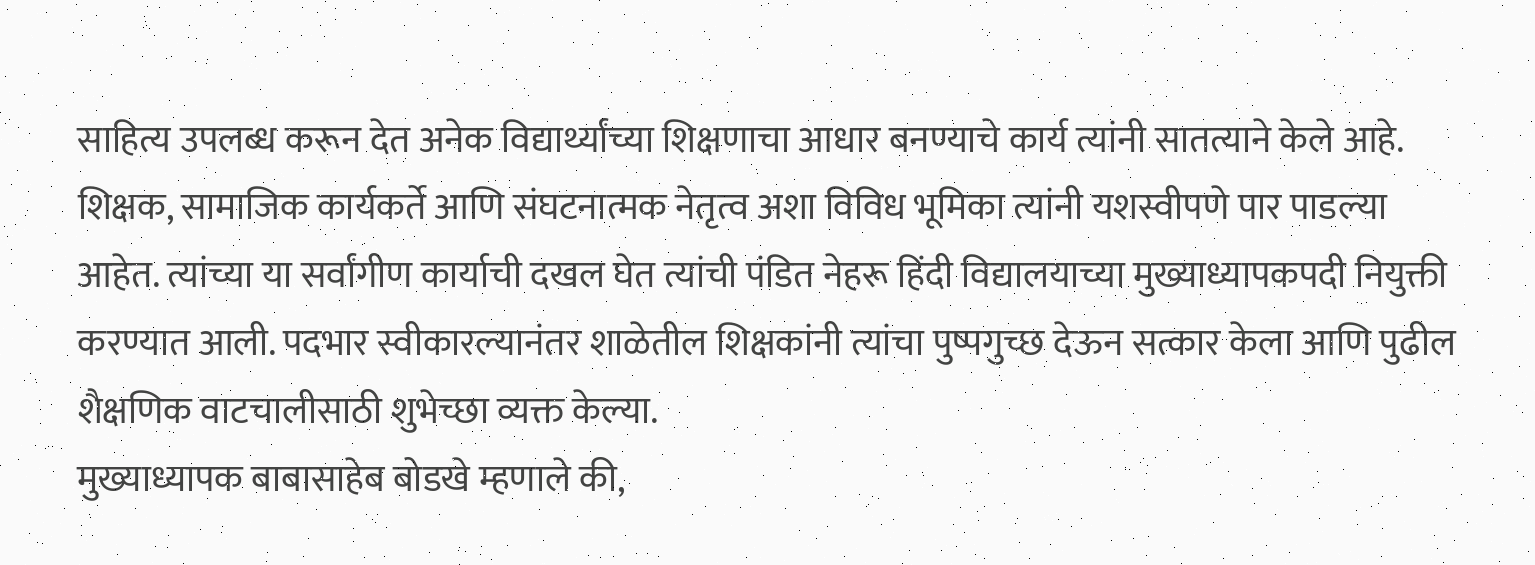साहित्य उपलब्ध करून देत अनेक विद्यार्थ्यांच्या शिक्षणाचा आधार बनण्याचे कार्य त्यांनी सातत्याने केले आहे. शिक्षक, सामाजिक कार्यकर्ते आणि संघटनात्मक नेतृत्व अशा विविध भूमिका त्यांनी यशस्वीपणे पार पाडल्या आहेत. त्यांच्या या सर्वांगीण कार्याची दखल घेत त्यांची पंडित नेहरू हिंदी विद्यालयाच्या मुख्याध्यापकपदी नियुक्ती करण्यात आली. पदभार स्वीकारल्यानंतर शाळेतील शिक्षकांनी त्यांचा पुष्पगुच्छ देऊन सत्कार केला आणि पुढील शैक्षणिक वाटचालीसाठी शुभेच्छा व्यक्त केल्या.
मुख्याध्यापक बाबासाहेब बोडखे म्हणाले की,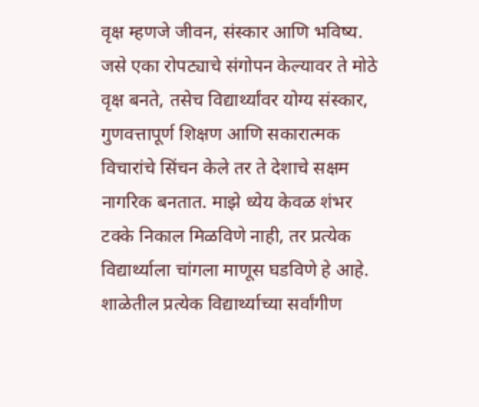वृक्ष म्हणजे जीवन, संस्कार आणि भविष्य. जसे एका रोपट्याचे संगोपन केल्यावर ते मोठे वृक्ष बनते, तसेच विद्यार्थ्यांवर योग्य संस्कार, गुणवत्तापूर्ण शिक्षण आणि सकारात्मक विचारांचे सिंचन केले तर ते देशाचे सक्षम नागरिक बनतात. माझे ध्येय केवळ शंभर टक्के निकाल मिळविणे नाही, तर प्रत्येक विद्यार्थ्याला चांगला माणूस घडविणे हे आहे. शाळेतील प्रत्येक विद्यार्थ्याच्या सर्वांगीण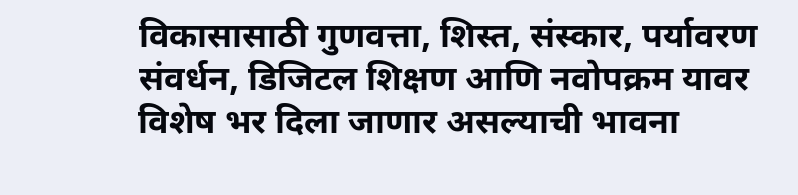विकासासाठी गुणवत्ता, शिस्त, संस्कार, पर्यावरण संवर्धन, डिजिटल शिक्षण आणि नवोपक्रम यावर विशेष भर दिला जाणार असल्याची भावना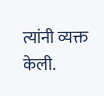त्यांनी व्यक्त केली.